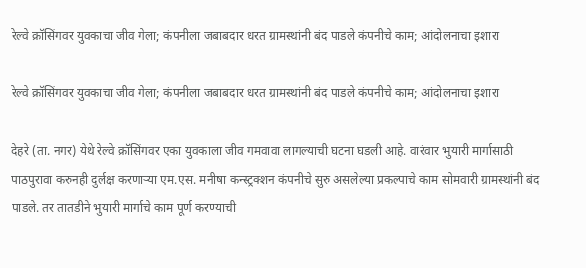रेल्वे क्रॉसिंगवर युवकाचा जीव गेला; कंपनीला जबाबदार धरत ग्रामस्थांनी बंद पाडले कंपनीचे काम; आंदोलनाचा इशारा

रेल्वे क्रॉसिंगवर युवकाचा जीव गेला; कंपनीला जबाबदार धरत ग्रामस्थांनी बंद पाडले कंपनीचे काम; आंदोलनाचा इशारा

देहरे (ता. नगर) येथे रेल्वे क्रॉसिंगवर एका युवकाला जीव गमवावा लागल्याची घटना घडली आहे. वारंवार भुयारी मार्गासाठी पाठपुरावा करुनही दुर्लक्ष करणाऱ्या एम.एस. मनीषा कन्स्ट्रक्शन कंपनीचे सुरु असलेल्या प्रकल्पाचे काम सोमवारी ग्रामस्थांनी बंद पाडले. तर तातडीने भुयारी मार्गाचे काम पूर्ण करण्याची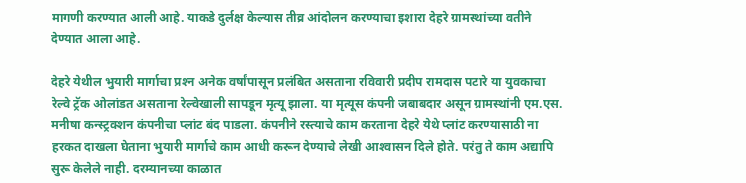मागणी करण्यात आली आहे. याकडे दुर्लक्ष केल्यास तीव्र आंदोलन करण्याचा इशारा देहरे ग्रामस्थांच्या वतीने देण्यात आला आहे.

देहरे येथील भुयारी मार्गाचा प्रश्‍न अनेक वर्षांपासून प्रलंबित असताना रविवारी प्रदीप रामदास पटारे या युवकाचा रेल्वे ट्रॅक ओलांडत असताना रेल्वेखाली सापडून मृत्यू झाला. या मृत्यूस कंपनी जबाबदार असून ग्रामस्थांनी एम.एस. मनीषा कन्स्ट्रक्शन कंपनीचा प्लांट बंद पाडला. कंपनीने रस्त्याचे काम करताना देहरे येथे प्लांट करण्यासाठी ना हरकत दाखला घेताना भुयारी मार्गाचे काम आधी करून देण्याचे लेखी आश्‍वासन दिले होते. परंतु ते काम अद्यापि सुरू केलेले नाही. दरम्यानच्या काळात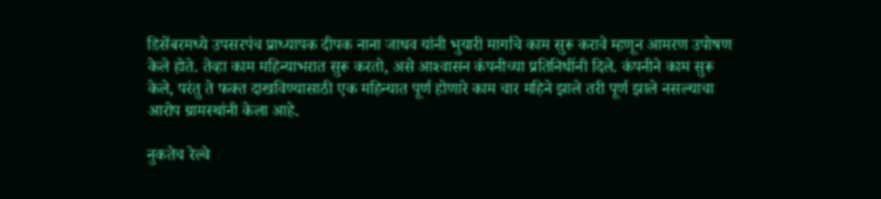डिसेंबरमध्ये उपसरपंच प्राध्यापक दीपक नाना जाधव यांनी भुयारी मार्गाचे काम सुरू करावे म्हणून आमरण उपोषण केले होते. तेव्हा काम महिन्याभरात सुरू करतो, असे आश्‍वासन कंपनीच्या प्रतिनिधींनी दिले. कंपनीने काम सुरू केले, परंतु ते फक्त दाखविण्यासाठी एक महिन्यात पूर्ण होणारे काम चार महिने झाले तरी पूर्ण झाले नसल्याचा आरोप ग्रामस्थांनी केला आहे.

नुकतेच रेल्वे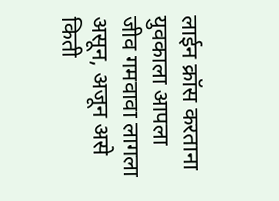लाईन क्रॉस करताना युवकाला आपला जीव गमवावा लागला असून, अजून असे किती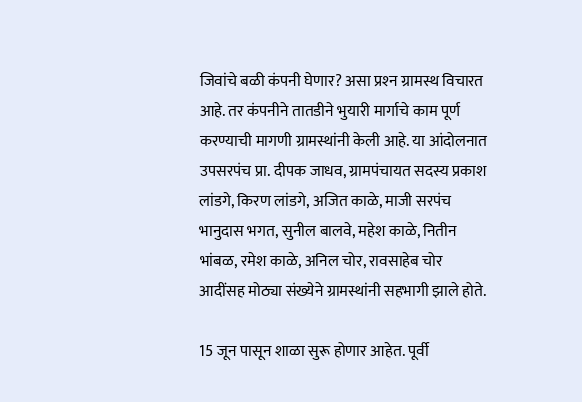जिवांचे बळी कंपनी घेणार? असा प्रश्‍न ग्रामस्थ विचारत आहे. तर कंपनीने तातडीने भुयारी मार्गाचे काम पूर्ण करण्याची मागणी ग्रामस्थांनी केली आहे. या आंदोलनात उपसरपंच प्रा. दीपक जाधव, ग्रामपंचायत सदस्य प्रकाश लांडगे, किरण लांडगे, अजित काळे, माजी सरपंच भानुदास भगत, सुनील बालवे, महेश काळे, नितीन भांबळ, रमेश काळे, अनिल चोर, रावसाहेब चोर आदींसह मोठ्या संख्येने ग्रामस्थांनी सहभागी झाले होते.

15 जून पासून शाळा सुरू होणार आहेत. पूर्वी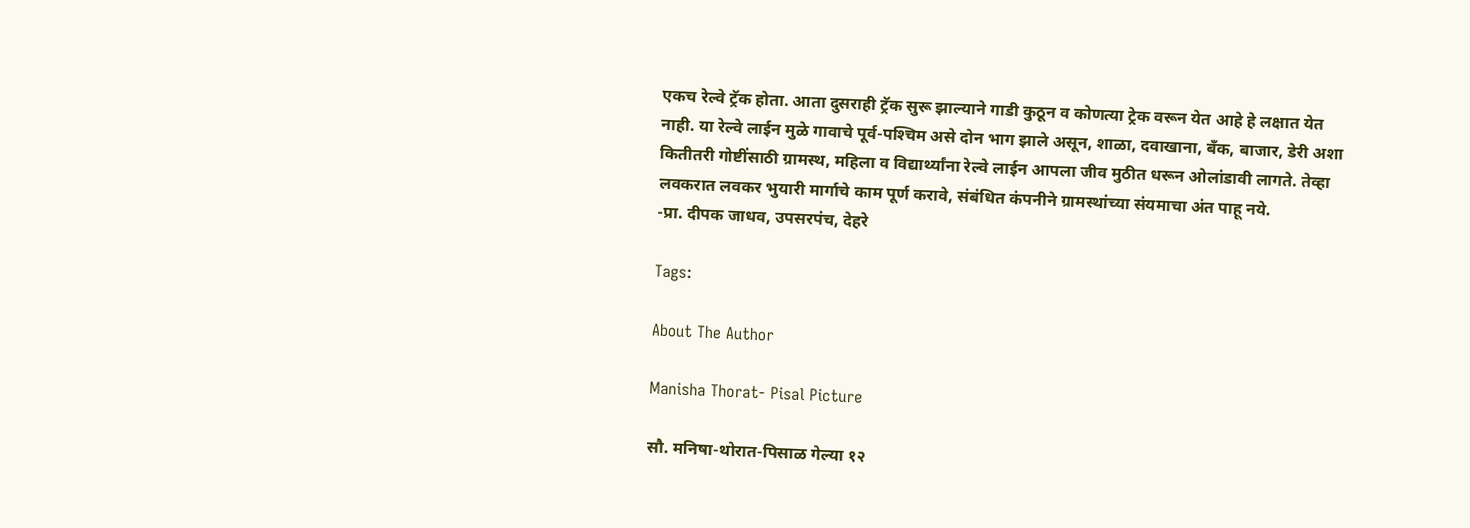एकच रेल्वे ट्रॅक होता. आता दुसराही ट्रॅक सुरू झाल्याने गाडी कुठून व कोणत्या ट्रेक वरून येत आहे हे लक्षात येत नाही. या रेल्वे लाईन मुळे गावाचे पूर्व-पश्‍चिम असे दोन भाग झाले असून, शाळा, दवाखाना, बँक, बाजार, डेरी अशा कितीतरी गोष्टींसाठी ग्रामस्थ, महिला व विद्यार्थ्यांना रेल्वे लाईन आपला जीव मुठीत धरून ओलांडावी लागते. तेव्हा लवकरात लवकर भुयारी मार्गाचे काम पूर्ण करावे, संबंधित कंपनीने ग्रामस्थांच्या संयमाचा अंत पाहू नये.
-प्रा. दीपक जाधव, उपसरपंच, देहरे

Tags:

About The Author

Manisha Thorat- Pisal Picture

सौ. मनिषा-थोरात-पिसाळ गेल्या १२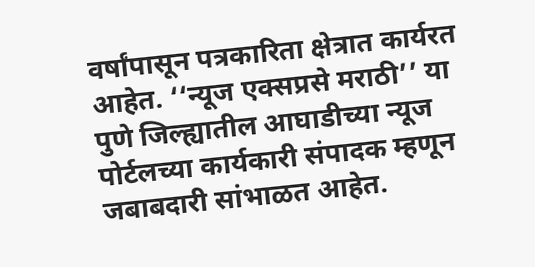वर्षांपासून पत्रकारिता क्षेत्रात कार्यरत आहेत. ‘‘न्यूज एक्सप्रसे मराठी’’ या पुणे जिल्ह्यातील आघाडीच्या न्यूज पोर्टलच्या कार्यकारी संपादक म्हणून जबाबदारी सांभाळत आहेत.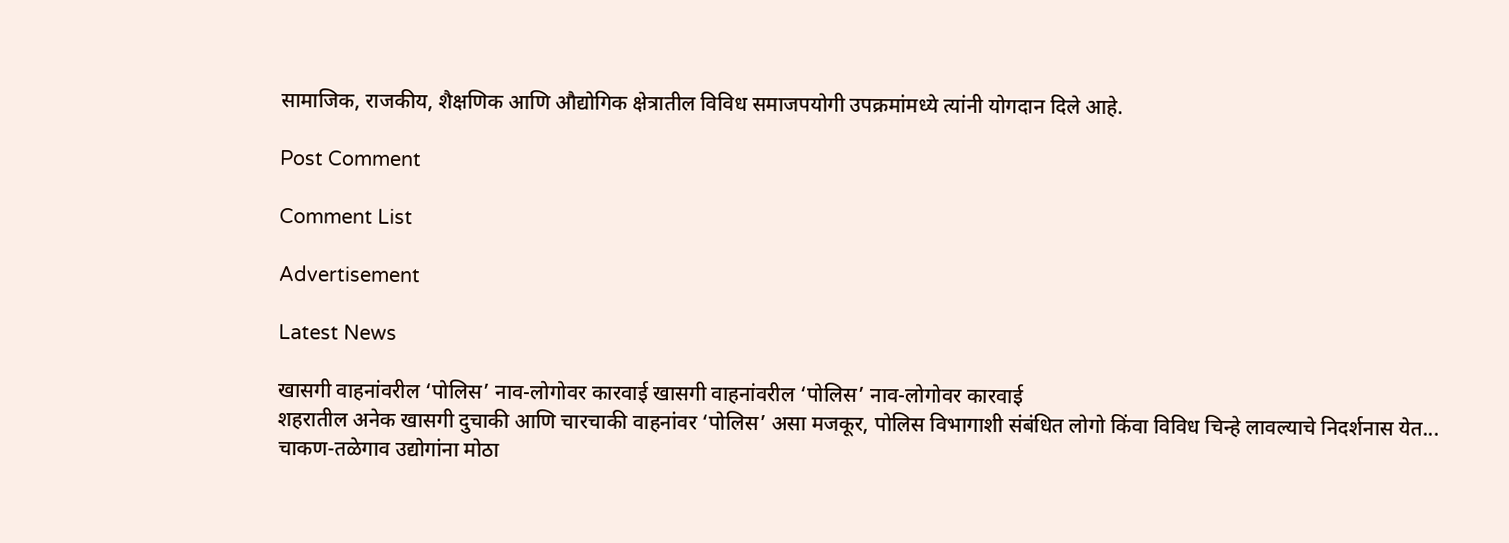सामाजिक, राजकीय, शैक्षणिक आणि औद्योगिक क्षेत्रातील विविध समाजपयोगी उपक्रमांमध्ये त्यांनी योगदान दिले आहे.

Post Comment

Comment List

Advertisement

Latest News

खासगी वाहनांवरील ‘पोलिस’ नाव-लोगोवर कारवाई खासगी वाहनांवरील ‘पोलिस’ नाव-लोगोवर कारवाई
शहरातील अनेक खासगी दुचाकी आणि चारचाकी वाहनांवर ‘पोलिस’ असा मजकूर, पोलिस विभागाशी संबंधित लोगो किंवा विविध चिन्हे लावल्याचे निदर्शनास येत...
चाकण-तळेगाव उद्योगांना मोठा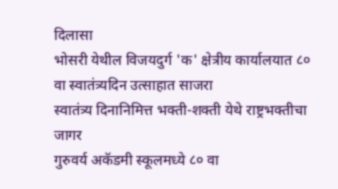दिलासा
भोसरी येथील विजयदुर्ग 'क' क्षेत्रीय कार्यालयात ८० वा स्वातंत्र्यदिन उत्साहात साजरा
स्वातंत्र्य दिनानिमित्त भक्ती-शक्ती येथे राष्ट्रभक्तीचा जागर
गुरुवर्य अकॅडमी स्कूलमध्ये ८० वा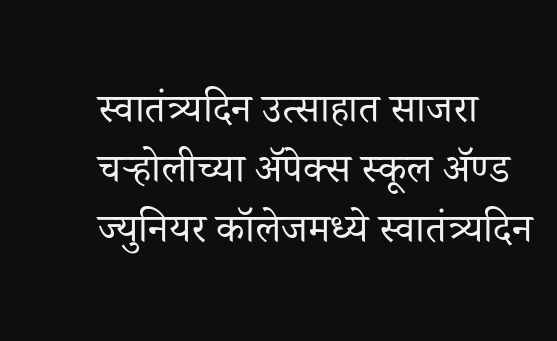स्वातंत्र्यदिन उत्साहात साजरा
चऱ्होलीच्या अ‍ॅपेक्स स्कूल अ‍ॅण्ड ज्युनियर कॉलेजमध्ये स्वातंत्र्यदिन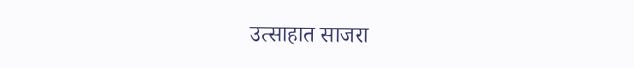उत्साहात साजरा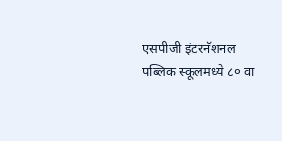एसपीजी इंटरनॅशनल पब्लिक स्कूलमध्ये ८० वा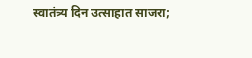स्वातंत्र्य दिन उत्साहात साजरा;